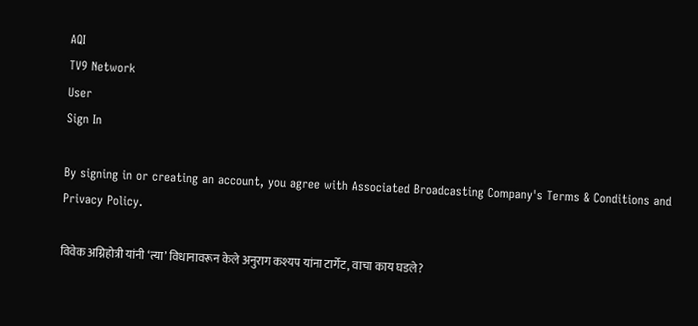AQI
TV9 Network
User
Sign In

By signing in or creating an account, you agree with Associated Broadcasting Company's Terms & Conditions and Privacy Policy.

विवेक अग्निहोत्री यांनी ‘त्या’ विधानावरून केले अनुराग कश्यप यांना टार्गेट, वाचा काय घडले?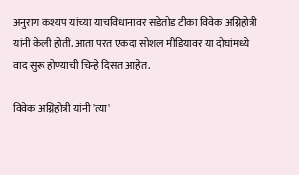अनुराग कश्यप यांच्या याचविधानावर सडेतोड टीका विवेक अग्निहोत्री यांनी केली होती. आता परत एकदा सोशल मीडियावर या दोघांमध्ये वाद सुरू होण्याची चिन्हे दिसत आहेत.

विवेक अग्निहोत्री यांनी 'त्या'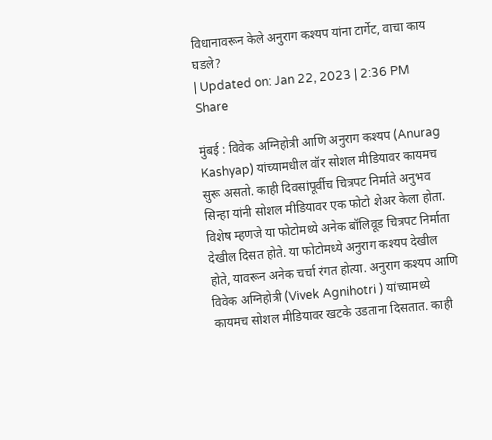विधानावरून केले अनुराग कश्यप यांना टार्गेट, वाचा काय घडले?
| Updated on: Jan 22, 2023 | 2:36 PM
Share

मुंबई : विवेक अग्निहोत्री आणि अनुराग कश्यप (Anurag Kashyap) यांच्यामधील वॉर सोशल मीडियावर कायमच सुरू असतो. काही दिवसांपूर्वीच चित्रपट निर्माते अनुभव सिन्हा यांनी सोशल मीडियावर एक फोटो शेअर केला होता. विशेष म्हणजे या फोटोमध्ये अनेक बॉलिवूड चित्रपट निर्माता देखील दिसत होते. या फोटोमध्ये अनुराग कश्यप देखील होते, यावरून अनेक चर्चा रंगत होत्या. अनुराग कश्यप आणि विवेक अग्निहोत्री (Vivek Agnihotri ) यांच्यामध्ये कायमच सोशल मीडियावर खटके उडताना दिसतात. काही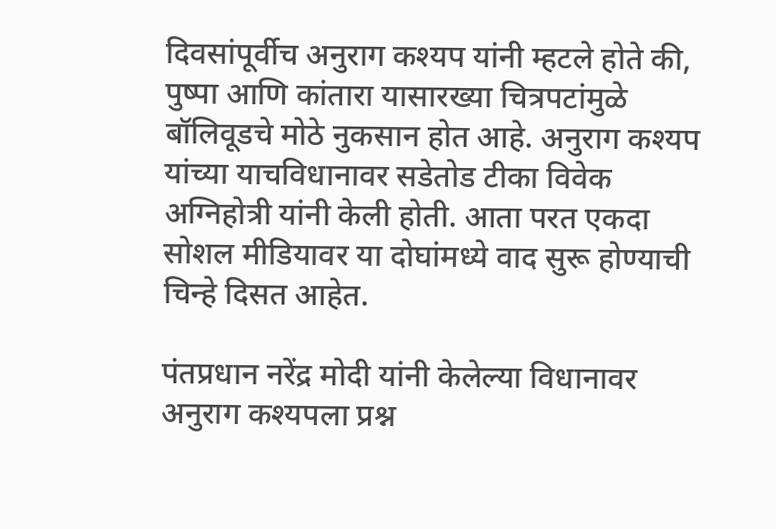दिवसांपूर्वीच अनुराग कश्यप यांनी म्हटले होते की, पुष्पा आणि कांतारा यासारख्या चित्रपटांमुळे बॉलिवूडचे मोठे नुकसान होत आहे. अनुराग कश्यप यांच्या याचविधानावर सडेतोड टीका विवेक अग्निहोत्री यांनी केली होती. आता परत एकदा सोशल मीडियावर या दोघांमध्ये वाद सुरू होण्याची चिन्हे दिसत आहेत.

पंतप्रधान नरेंद्र मोदी यांनी केलेल्या विधानावर अनुराग कश्यपला प्रश्न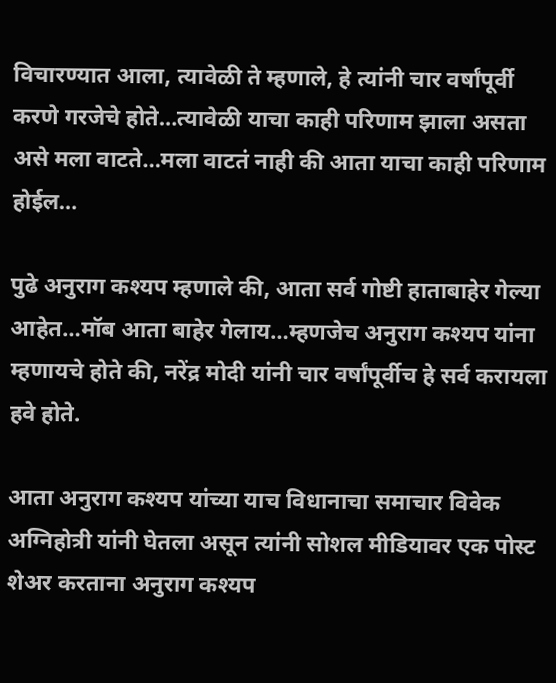विचारण्यात आला, त्यावेळी ते म्हणाले, हे त्यांनी चार वर्षांपूर्वी करणे गरजेचे होते…त्यावेळी याचा काही परिणाम झाला असता असे मला वाटते…मला वाटतं नाही की आता याचा काही परिणाम होईल…

पुढे अनुराग कश्यप म्हणाले की, आता सर्व गोष्टी हाताबाहेर गेल्या आहेत…मॉब आता बाहेर गेलाय…म्हणजेच अनुराग कश्यप यांना म्हणायचे होते की, नरेंद्र मोदी यांनी चार वर्षांपूर्वीच हे सर्व करायला हवे होते.

आता अनुराग कश्यप यांच्या याच विधानाचा समाचार विवेक अग्निहोत्री यांनी घेतला असून त्यांनी सोशल मीडियावर एक पोस्ट शेअर करताना अनुराग कश्यप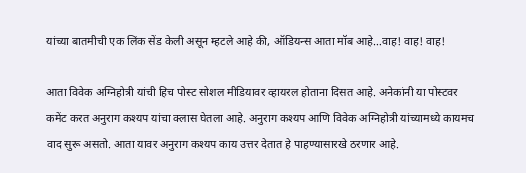यांच्या बातमीची एक लिंक सेंड केली असून म्हटले आहे की, ऑडियन्स आता मॉब आहे…वाह! वाह! वाह!

आता विवेक अग्निहोत्री यांची हिच पोस्ट सोशल मीडियावर व्हायरल होताना दिसत आहे. अनेकांनी या पोस्टवर कमेंट करत अनुराग कश्यप यांचा क्लास घेतला आहे. अनुराग कश्यप आणि विवेक अग्निहोत्री यांच्यामध्ये कायमच वाद सुरू असतो. आता यावर अनुराग कश्यप काय उत्तर देतात हे पाहण्यासारखे ठरणार आहे.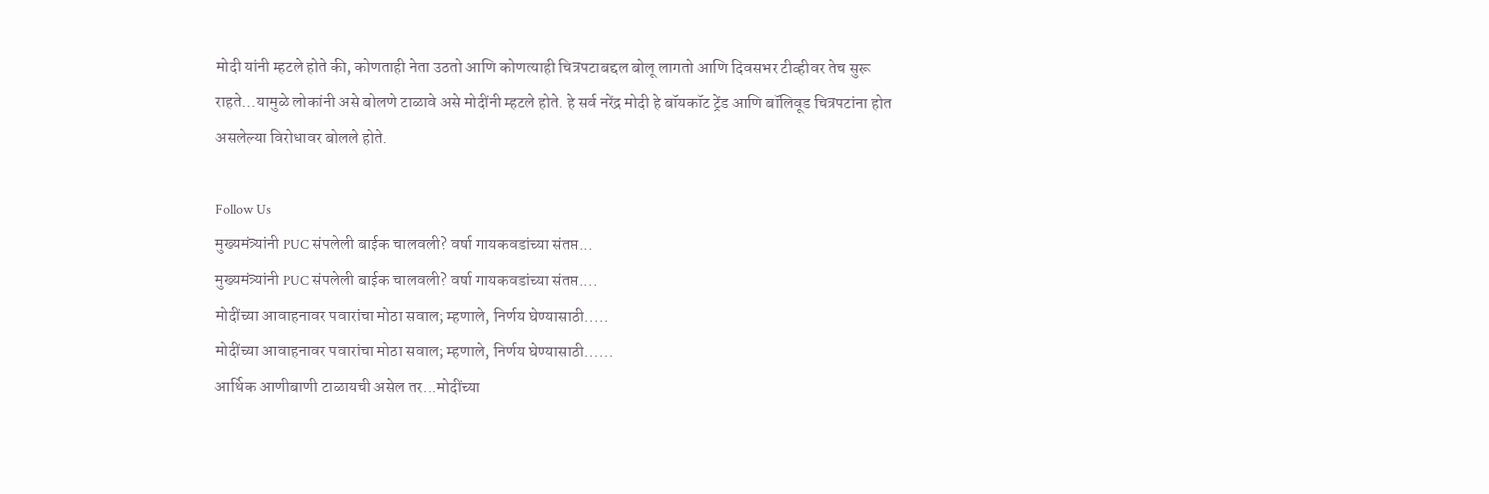मोदी यांनी म्हटले होते की, कोणताही नेता उठतो आणि कोणत्याही चित्रपटाबद्दल बोलू लागतो आणि दिवसभर टीव्हीवर तेच सुरू राहते…यामुळे लोकांनी असे बोलणे टाळावे असे मोदींनी म्हटले होते. हे सर्व नरेंद्र मोदी हे बॉयकॉट ट्रेंड आणि बॉलिवूड चित्रपटांना होत असलेल्या विरोधावर बोलले होते.

Follow Us
मुख्यमंत्र्यांनी PUC संपलेली बाईक चालवली? वर्षा गायकवडांच्या संतप्त...
मुख्यमंत्र्यांनी PUC संपलेली बाईक चालवली? वर्षा गायकवडांच्या संतप्त....
मोदींच्या आवाहनावर पवारांचा मोठा सवाल; म्हणाले, निर्णय घेण्यासाठी.....
मोदींच्या आवाहनावर पवारांचा मोठा सवाल; म्हणाले, निर्णय घेण्यासाठी......
आर्थिक आणीबाणी टाळायची असेल तर...मोदींच्या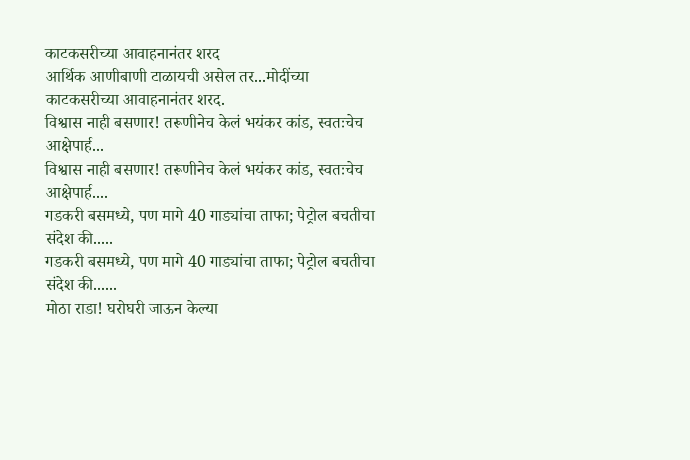काटकसरीच्या आवाहनानंतर शरद
आर्थिक आणीबाणी टाळायची असेल तर...मोदींच्या काटकसरीच्या आवाहनानंतर शरद.
विश्वास नाही बसणार! तरूणीनेच केलं भयंकर कांड, स्वतःचेच आक्षेपार्ह...
विश्वास नाही बसणार! तरूणीनेच केलं भयंकर कांड, स्वतःचेच आक्षेपार्ह....
गडकरी बसमध्ये, पण मागे 40 गाड्यांचा ताफा; पेट्रोल बचतीचा संदेश की.....
गडकरी बसमध्ये, पण मागे 40 गाड्यांचा ताफा; पेट्रोल बचतीचा संदेश की......
मोठा राडा! घरोघरी जाऊन केल्या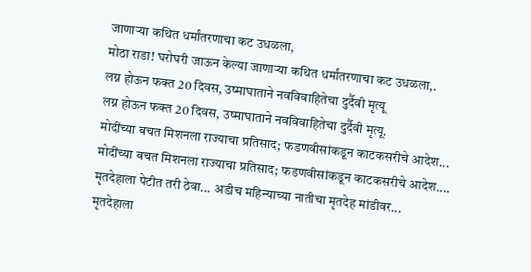जाणाऱ्या कथित धर्मांतरणाचा कट उधळला,
मोठा राडा! घरोघरी जाऊन केल्या जाणाऱ्या कथित धर्मांतरणाचा कट उधळला,.
लग्न होऊन फक्त 20 दिवस, उष्माघाताने नवविवाहितेचा दुर्दैवी मृत्यू
लग्न होऊन फक्त 20 दिवस, उष्माघाताने नवविवाहितेचा दुर्दैवी मृत्यू.
मोदींच्या बचत मिशनला राज्याचा प्रतिसाद; फडणवीसांकडून काटकसरीचे आदेश...
मोदींच्या बचत मिशनला राज्याचा प्रतिसाद; फडणवीसांकडून काटकसरीचे आदेश....
मृतदेहाला पेटीत तरी ठेवा... अडीच महिन्याच्या नातीचा मृतदेह मांडीवर...
मृतदेहाला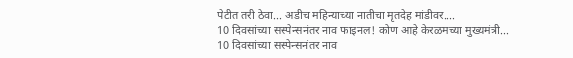पेटीत तरी ठेवा... अडीच महिन्याच्या नातीचा मृतदेह मांडीवर....
10 दिवसांच्या सस्पेन्सनंतर नाव फाइनल! कोण आहे केरळमच्या मुख्यमंत्री...
10 दिवसांच्या सस्पेन्सनंतर नाव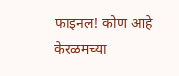फाइनल! कोण आहे केरळमच्या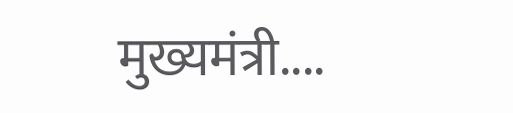मुख्यमंत्री....